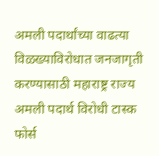अमली पदार्थांच्या वाढत्या विळख्याविरोधात जनजागृती करण्यासाठी महाराष्ट्र राज्य अमली पदार्थ विरोधी टास्क फोर्स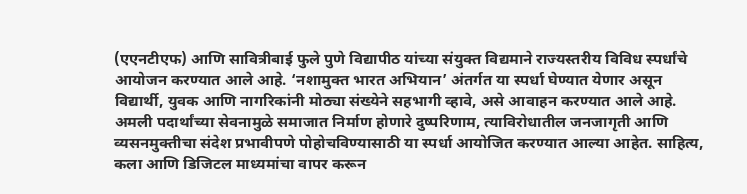(एएनटीएफ) आणि सावित्रीबाई फुले पुणे विद्यापीठ यांच्या संयुक्त विद्यमाने राज्यस्तरीय विविध स्पर्धांचे आयोजन करण्यात आले आहे. ‘नशामुक्त भारत अभियान’ अंतर्गत या स्पर्धा घेण्यात येणार असून विद्यार्थी, युवक आणि नागरिकांनी मोठ्या संख्येने सहभागी व्हावे, असे आवाहन करण्यात आले आहे. अमली पदार्थांच्या सेवनामुळे समाजात निर्माण होणारे दुष्परिणाम, त्याविरोधातील जनजागृती आणि व्यसनमुक्तीचा संदेश प्रभावीपणे पोहोचविण्यासाठी या स्पर्धा आयोजित करण्यात आल्या आहेत. साहित्य, कला आणि डिजिटल माध्यमांचा वापर करून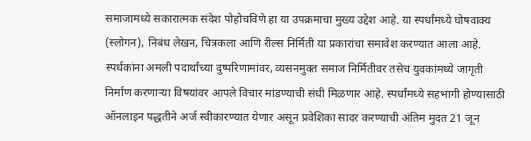समाजामध्ये सकारात्मक संदेश पोहोचविणे हा या उपक्रमाचा मुख्य उद्देश आहे. या स्पर्धांमध्ये घोषवाक्य (स्लोगन), निबंध लेखन, चित्रकला आणि रील्स निर्मिती या प्रकारांचा समावेश करण्यात आला आहे. स्पर्धकांना अमली पदार्थांच्या दुष्परिणामांवर, व्यसनमुक्त समाज निर्मितीवर तसेच युवकांमध्ये जागृती निर्माण करणाऱ्या विषयांवर आपले विचार मांडण्याची संधी मिळणार आहे. स्पर्धांमध्ये सहभागी होण्यासाठी ऑनलाइन पद्धतीने अर्ज स्वीकारण्यात येणार असून प्रवेशिका सादर करण्याची अंतिम मुदत 21 जून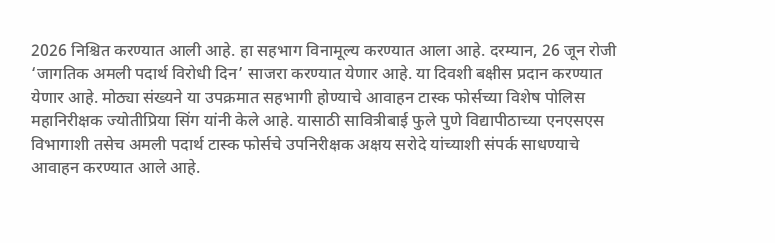2026 निश्चित करण्यात आली आहे. हा सहभाग विनामूल्य करण्यात आला आहे. दरम्यान, 26 जून रोजी ‘जागतिक अमली पदार्थ विरोधी दिन’ साजरा करण्यात येणार आहे. या दिवशी बक्षीस प्रदान करण्यात येणार आहे. मोठ्या संख्यने या उपक्रमात सहभागी होण्याचे आवाहन टास्क फोर्सच्या विशेष पोलिस महानिरीक्षक ज्योतीप्रिया सिंग यांनी केले आहे. यासाठी सावित्रीबाई फुले पुणे विद्यापीठाच्या एनएसएस विभागाशी तसेच अमली पदार्थ टास्क फोर्सचे उपनिरीक्षक अक्षय सरोदे यांच्याशी संपर्क साधण्याचे आवाहन करण्यात आले आहे.